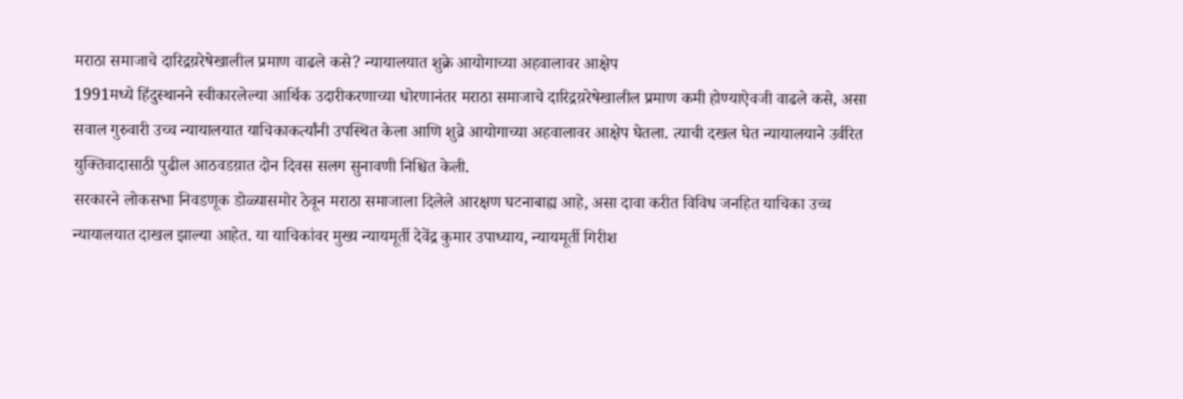मराठा समाजाचे दारिद्रय़रेषेखालील प्रमाण वाढले कसे? न्यायालयात शुक्रे आयोगाच्या अहवालावर आक्षेप
1991मध्ये हिंदुस्थानने स्वीकारलेल्या आर्थिक उदारीकरणाच्या धोरणानंतर मराठा समाजाचे दारिद्रय़रेषेखालील प्रमाण कमी होण्याऐवजी वाढले कसे, असा सवाल गुरुवारी उच्च न्यायालयात याचिकाकर्त्यांनी उपस्थित केला आणि शुव्रे आयोगाच्या अहवालावर आक्षेप घेतला. त्याची दखल घेत न्यायालयाने उर्वरित युक्तिवादासाठी पुढील आठवडय़ात दोन दिवस सलग सुनावणी निश्चित केली.
सरकारने लोकसभा निवडणूक डोळ्यासमोर ठेवून मराठा समाजाला दिलेले आरक्षण घटनाबाह्य आहे, असा दावा करीत विविध जनहित याचिका उच्च न्यायालयात दाखल झाल्या आहेत. या याचिकांवर मुख्य न्यायमूर्ती देवेंद्र कुमार उपाध्याय, न्यायमूर्ती गिरीश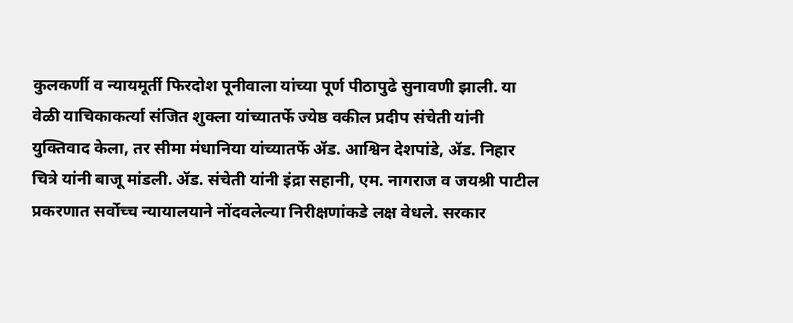कुलकर्णी व न्यायमूर्ती फिरदोश पूनीवाला यांच्या पूर्ण पीठापुढे सुनावणी झाली. या वेळी याचिकाकर्त्या संजित शुक्ला यांच्यातर्फे ज्येष्ठ वकील प्रदीप संचेती यांनी युक्तिवाद केला, तर सीमा मंधानिया यांच्यातर्फे ॲड. आश्विन देशपांडे, ॲड. निहार चित्रे यांनी बाजू मांडली. ॲड. संचेती यांनी इंद्रा सहानी, एम. नागराज व जयश्री पाटील प्रकरणात सर्वोच्च न्यायालयाने नोंदवलेल्या निरीक्षणांकडे लक्ष वेधले. सरकार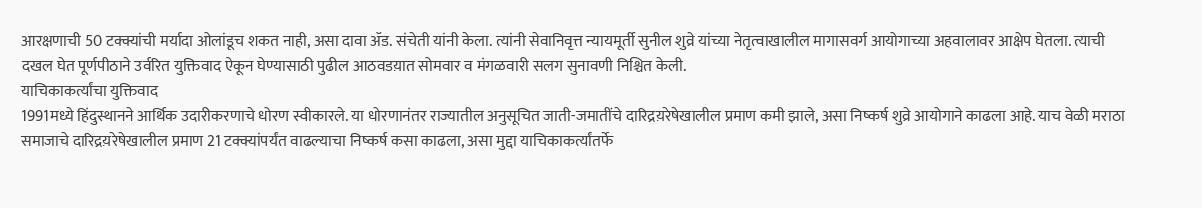आरक्षणाची 50 टक्क्यांची मर्यादा ओलांडूच शकत नाही, असा दावा ॲड. संचेती यांनी केला. त्यांनी सेवानिवृत्त न्यायमूर्ती सुनील शुव्रे यांच्या नेतृत्वाखालील मागासवर्ग आयोगाच्या अहवालावर आक्षेप घेतला. त्याची दखल घेत पूर्णपीठाने उर्वरित युक्तिवाद ऐकून घेण्यासाठी पुढील आठवडय़ात सोमवार व मंगळवारी सलग सुनावणी निश्चित केली.
याचिकाकर्त्यांचा युक्तिवाद
1991मध्ये हिंदुस्थानने आर्थिक उदारीकरणाचे धोरण स्वीकारले. या धोरणानंतर राज्यातील अनुसूचित जाती-जमातींचे दारिद्रय़रेषेखालील प्रमाण कमी झाले, असा निष्कर्ष शुव्रे आयोगाने काढला आहे. याच वेळी मराठा समाजाचे दारिद्रय़रेषेखालील प्रमाण 21 टक्क्यांपर्यंत वाढल्याचा निष्कर्ष कसा काढला, असा मुद्दा याचिकाकर्त्यांतर्फे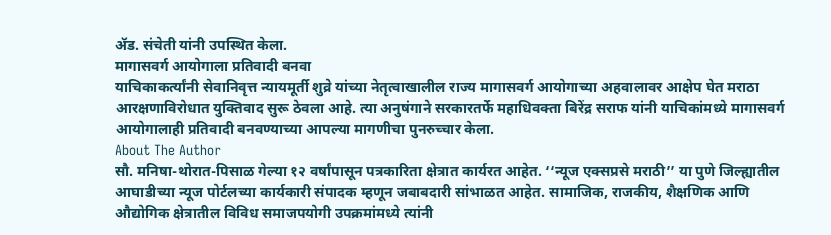ॲड. संचेती यांनी उपस्थित केला.
मागासवर्ग आयोगाला प्रतिवादी बनवा
याचिकाकर्त्यांनी सेवानिवृत्त न्यायमूर्ती शुव्रे यांच्या नेतृत्वाखालील राज्य मागासवर्ग आयोगाच्या अहवालावर आक्षेप घेत मराठा आरक्षणाविरोधात युक्तिवाद सुरू ठेवला आहे. त्या अनुषंगाने सरकारतर्फे महाधिवक्ता बिरेंद्र सराफ यांनी याचिकांमध्ये मागासवर्ग आयोगालाही प्रतिवादी बनवण्याच्या आपल्या मागणीचा पुनरुच्चार केला.
About The Author
सौ. मनिषा-थोरात-पिसाळ गेल्या १२ वर्षांपासून पत्रकारिता क्षेत्रात कार्यरत आहेत. ‘‘न्यूज एक्सप्रसे मराठी’’ या पुणे जिल्ह्यातील आघाडीच्या न्यूज पोर्टलच्या कार्यकारी संपादक म्हणून जबाबदारी सांभाळत आहेत. सामाजिक, राजकीय, शैक्षणिक आणि औद्योगिक क्षेत्रातील विविध समाजपयोगी उपक्रमांमध्ये त्यांनी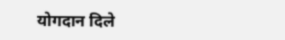योगदान दिले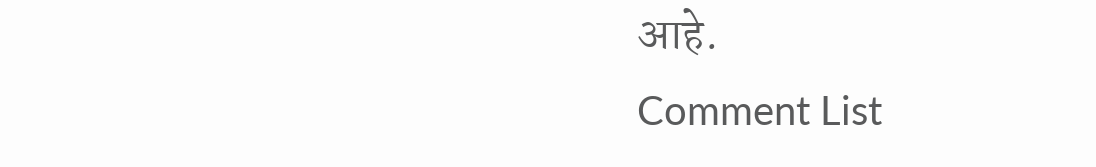आहे.
Comment List